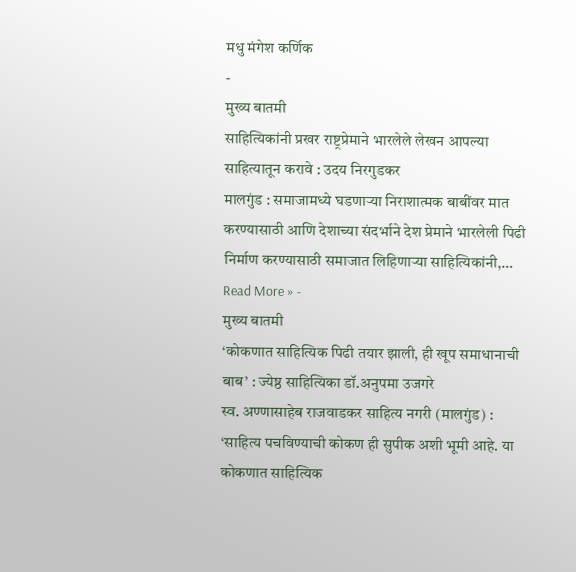मधु मंगेश कर्णिक
-
मुख्य बातमी
साहित्यिकांनी प्रखर राष्ट्रप्रेमाने भारलेले लेखन आपल्या साहित्यातून करावे : उदय निरगुडकर
मालगुंड : समाजामध्ये घडणाऱ्या निराशात्मक बाबींवर मात करण्यासाठी आणि देशाच्या संदर्भाने देश प्रेमाने भारलेली पिढी निर्माण करण्यासाठी समाजात लिहिणाऱ्या साहित्यिकांनी,…
Read More » -
मुख्य बातमी
‘कोकणात साहित्यिक पिढी तयार झाली, ही खूप समाधानाची बाब’ : ज्येष्ठ साहित्यिका डॉ.अनुपमा उजगरे
स्व. अण्णासाहेब राजवाडकर साहित्य नगरी (मालगुंड) : ‘साहित्य पचविण्याची कोकण ही सुपीक अशी भूमी आहे. या कोकणात साहित्यिक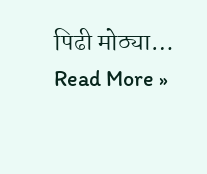पिढी मोठ्या…
Read More »